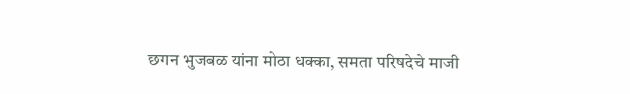छगन भुजबळ यांना मोठा धक्का, समता परिषदेचे माजी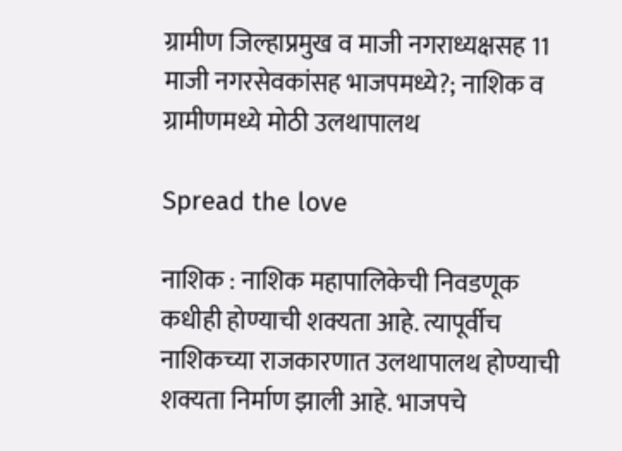ग्रामीण जिल्हाप्रमुख व माजी नगराध्यक्षसह 11 माजी नगरसेवकांसह भाजपमध्ये?; नाशिक व ग्रामीणमध्ये मोठी उलथापालथ

Spread the love

नाशिक : नाशिक महापालिकेची निवडणूक कधीही होण्याची शक्यता आहे. त्यापूर्वीच नाशिकच्या राजकारणात उलथापालथ होण्याची शक्यता निर्माण झाली आहे. भाजपचे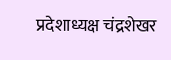प्रदेशाध्यक्ष चंद्रशेखर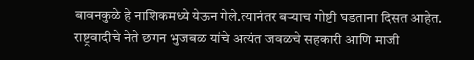बावनकुळे हे नाशिकमध्ये येऊन गेले.त्यानंतर बऱ्याच गोष्टी घडताना दिसत आहेत. राष्ट्रवादीचे नेते छगन भुजबळ यांचे अत्यंत जवळचे सहकारी आणि माजी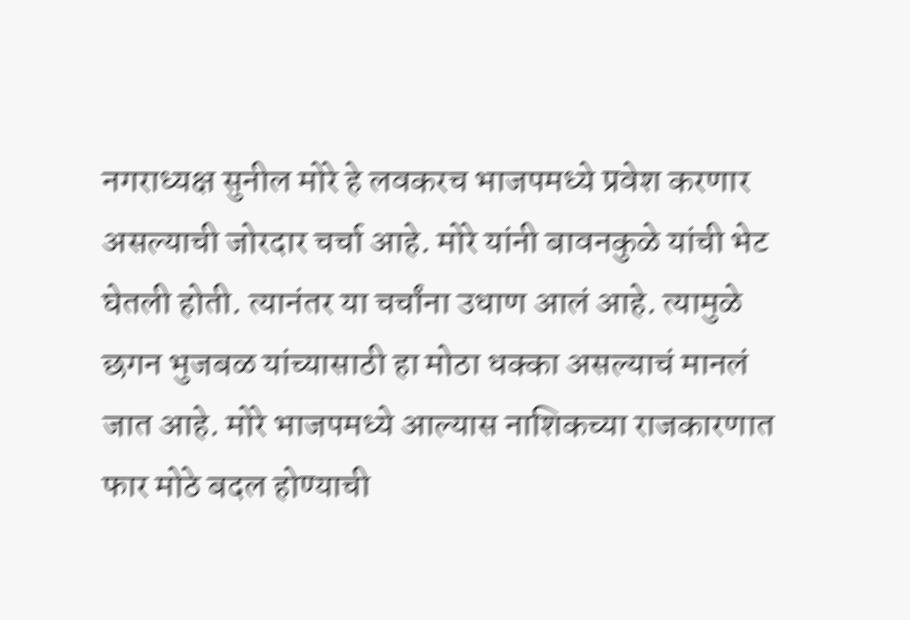नगराध्यक्ष सुनील मोरे हे लवकरच भाजपमध्ये प्रवेश करणार असल्याची जोरदार चर्चा आहे. मोरे यांनी बावनकुळे यांची भेट घेतली होती. त्यानंतर या चर्चांना उधाण आलं आहे. त्यामुळे छगन भुजबळ यांच्यासाठी हा मोठा धक्का असल्याचं मानलं जात आहे. मोरे भाजपमध्ये आल्यास नाशिकच्या राजकारणात फार मोठे बदल होण्याची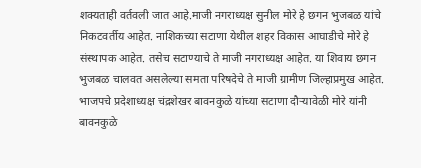शक्यताही वर्तवली जात आहे.माजी नगराध्यक्ष सुनील मोरे हे छगन भुजबळ यांचे निकटवर्तीय आहेत. नाशिकच्या सटाणा येथील शहर विकास आघाडीचे मोरे हे संस्थापक आहेत. तसेच सटाण्याचे ते माजी नगराध्यक्ष आहेत. या शिवाय छगन भुजबळ चालवत असलेल्या समता परिषदेचे ते माजी ग्रामीण जिल्हाप्रमुख आहेत. भाजपचे प्रदेशाध्यक्ष चंद्रशेखर बावनकुळे यांच्या सटाणा दौऱ्यावेळी मोरे यांनी बावनकुळे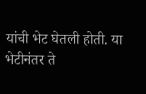यांची भेट घेतली होती. या भेटीनंतर ते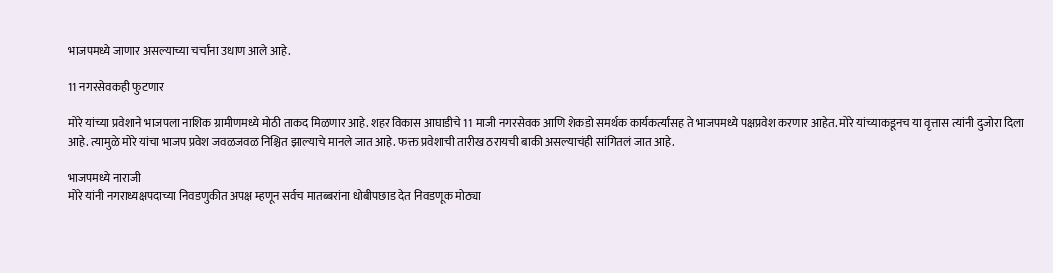भाजपमध्ये जाणार असल्याच्या चर्चांना उधाण आले आहे.

11 नगरसेवकही फुटणार

मोरे यांच्या प्रवेशाने भाजपला नाशिक ग्रामीणमध्ये मोठी ताकद मिळणार आहे. शहर विकास आघाडीचे 11 माजी नगरसेवक आणि शेकडो समर्थक कार्यकर्त्यांसह ते भाजपमध्ये पक्षप्रवेश करणार आहेत. मोरे यांच्याकडूनच या वृत्तास त्यांनी दुजोरा दिला आहे. त्यामुळे मोरे यांचा भाजप प्रवेश जवळजवळ निश्चित झाल्याचे मानले जात आहे. फक्त प्रवेशाची तारीख ठरायची बाकी असल्याचंही सांगितलं जात आहे.

भाजपमध्ये नाराजी
मोरे यांनी नगराध्यक्षपदाच्या निवडणुकीत अपक्ष म्हणून सर्वच मातब्बरांना धोबीपछाड देत निवडणूक मोठ्या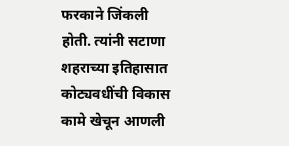फरकाने जिंकली होती. त्यांनी सटाणा शहराच्या इतिहासात कोट्यवधींची विकास कामे खेचून आणली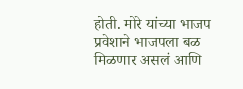होती. मोरे यांच्या भाजप प्रवेशाने भाजपला बळ मिळणार असलं आणि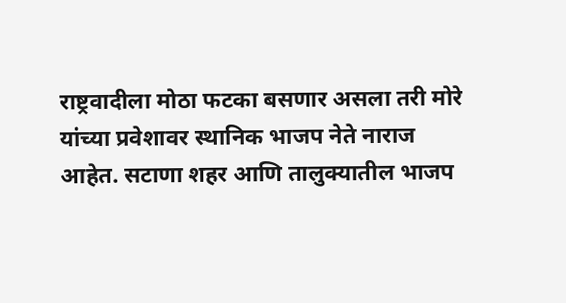राष्ट्रवादीला मोठा फटका बसणार असला तरी मोरे यांच्या प्रवेशावर स्थानिक भाजप नेते नाराज आहेत. सटाणा शहर आणि तालुक्यातील भाजप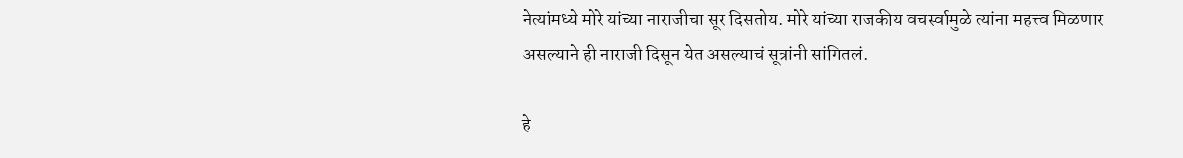नेत्यांमध्ये मोरे यांच्या नाराजीचा सूर दिसतोय. मोरे यांच्या राजकीय वचर्स्वामुळे त्यांना महत्त्व मिळणार असल्याने ही नाराजी दिसून येत असल्याचं सूत्रांनी सांगितलं.

हे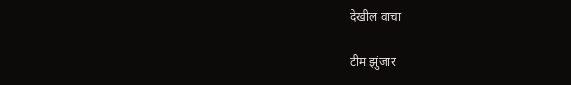देखील वाचा

टीम झुंजार